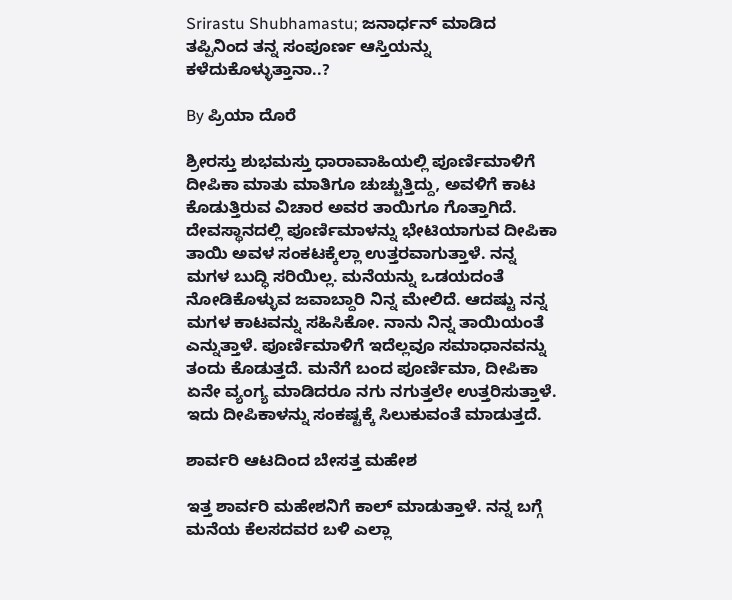Srirastu Shubhamastu; ಜನಾರ್ಧನ್ ಮಾಡಿದ ತಪ್ಪಿನಿಂದ ತನ್ನ ಸಂಪೂರ್ಣ ಆಸ್ತಿಯನ್ನು ಕಳೆದುಕೊಳ್ಳುತ್ತಾನಾ..?

By ಪ್ರಿಯಾ ದೊರೆ

ಶ್ರೀರಸ್ತು ಶುಭಮಸ್ತು ಧಾರಾವಾಹಿಯಲ್ಲಿ ಪೂರ್ಣಿಮಾಳಿಗೆ ದೀಪಿಕಾ ಮಾತು ಮಾತಿಗೂ ಚುಚ್ಚುತ್ತಿದ್ದು, ಅವಳಿಗೆ ಕಾಟ ಕೊಡುತ್ತಿರುವ ವಿಚಾರ ಅವರ ತಾಯಿಗೂ ಗೊತ್ತಾಗಿದೆ. ದೇವಸ್ಥಾನದಲ್ಲಿ ಪೂರ್ಣಿಮಾಳನ್ನು ಭೇಟಿಯಾಗುವ ದೀಪಿಕಾ ತಾಯಿ ಅವಳ ಸಂಕಟಕ್ಕೆಲ್ಲಾ ಉತ್ತರವಾಗುತ್ತಾಳೆ. ನನ್ನ ಮಗಳ ಬುದ್ಧಿ ಸರಿಯಿಲ್ಲ. ಮನೆಯನ್ನು ಒಡಯದಂತೆ ನೋಡಿಕೊಳ್ಳುವ ಜವಾಬ್ದಾರಿ ನಿನ್ನ ಮೇಲಿದೆ. ಆದಷ್ಟು ನನ್ನ ಮಗಳ ಕಾಟವನ್ನು ಸಹಿಸಿಕೋ. ನಾನು ನಿನ್ನ ತಾಯಿಯಂತೆ ಎನ್ನುತ್ತಾಳೆ. ಪೂರ್ಣಿಮಾಳಿಗೆ ಇದೆಲ್ಲವೂ ಸಮಾಧಾನವನ್ನು ತಂದು ಕೊಡುತ್ತದೆ. ಮನೆಗೆ ಬಂದ ಪೂರ್ಣಿಮಾ, ದೀಪಿಕಾ ಏನೇ ವ್ಯಂಗ್ಯ ಮಾಡಿದರೂ ನಗು ನಗುತ್ತಲೇ ಉತ್ತರಿಸುತ್ತಾಳೆ. ಇದು ದೀಪಿಕಾಳನ್ನು ಸಂಕಷ್ಟಕ್ಕೆ ಸಿಲುಕುವಂತೆ ಮಾಡುತ್ತದೆ.

ಶಾರ್ವರಿ ಆಟದಿಂದ ಬೇಸತ್ತ ಮಹೇಶ

ಇತ್ತ ಶಾರ್ವರಿ ಮಹೇಶನಿಗೆ ಕಾಲ್ ಮಾಡುತ್ತಾಳೆ. ನನ್ನ ಬಗ್ಗೆ ಮನೆಯ ಕೆಲಸದವರ ಬಳಿ ಎಲ್ಲಾ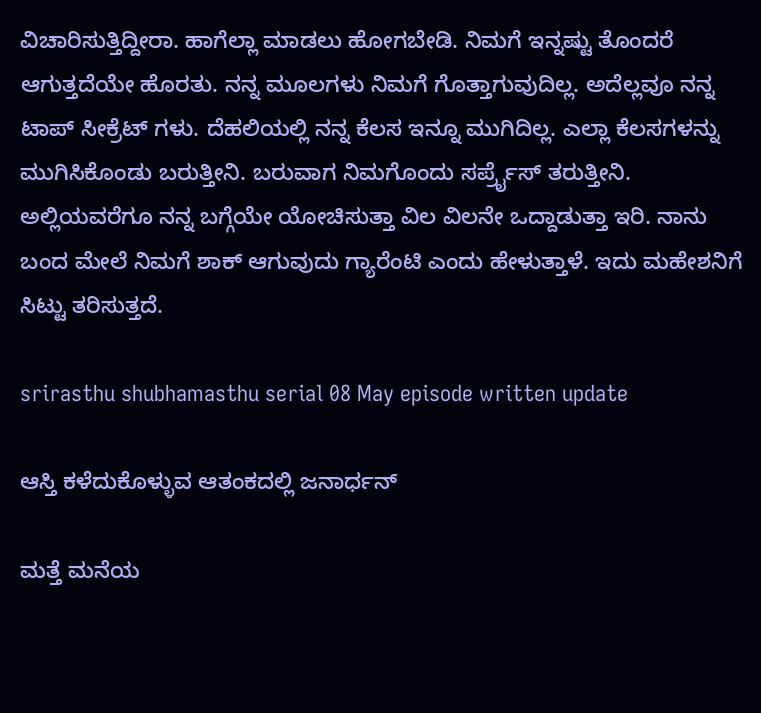ವಿಚಾರಿಸುತ್ತಿದ್ದೀರಾ. ಹಾಗೆಲ್ಲಾ ಮಾಡಲು ಹೋಗಬೇಡಿ. ನಿಮಗೆ ಇನ್ನಷ್ಟು ತೊಂದರೆ ಆಗುತ್ತದೆಯೇ ಹೊರತು. ನನ್ನ ಮೂಲಗಳು ನಿಮಗೆ ಗೊತ್ತಾಗುವುದಿಲ್ಲ. ಅದೆಲ್ಲವೂ ನನ್ನ ಟಾಪ್ ಸೀಕ್ರೆಟ್ ಗಳು. ದೆಹಲಿಯಲ್ಲಿ ನನ್ನ ಕೆಲಸ ಇನ್ನೂ ಮುಗಿದಿಲ್ಲ. ಎಲ್ಲಾ ಕೆಲಸಗಳನ್ನು ಮುಗಿಸಿಕೊಂಡು ಬರುತ್ತೀನಿ. ಬರುವಾಗ ನಿಮಗೊಂದು ಸರ್ಪ್ರೈಸ್ ತರುತ್ತೀನಿ. ಅಲ್ಲಿಯವರೆಗೂ ನನ್ನ ಬಗ್ಗೆಯೇ ಯೋಚಿಸುತ್ತಾ ವಿಲ ವಿಲನೇ ಒದ್ದಾಡುತ್ತಾ ಇರಿ. ನಾನು ಬಂದ ಮೇಲೆ ನಿಮಗೆ ಶಾಕ್ ಆಗುವುದು ಗ್ಯಾರೆಂಟಿ ಎಂದು ಹೇಳುತ್ತಾಳೆ. ಇದು ಮಹೇಶನಿಗೆ ಸಿಟ್ಟು ತರಿಸುತ್ತದೆ.

srirasthu shubhamasthu serial 08 May episode written update

ಆಸ್ತಿ ಕಳೆದುಕೊಳ್ಳುವ ಆತಂಕದಲ್ಲಿ ಜನಾರ್ಧನ್

ಮತ್ತೆ ಮನೆಯ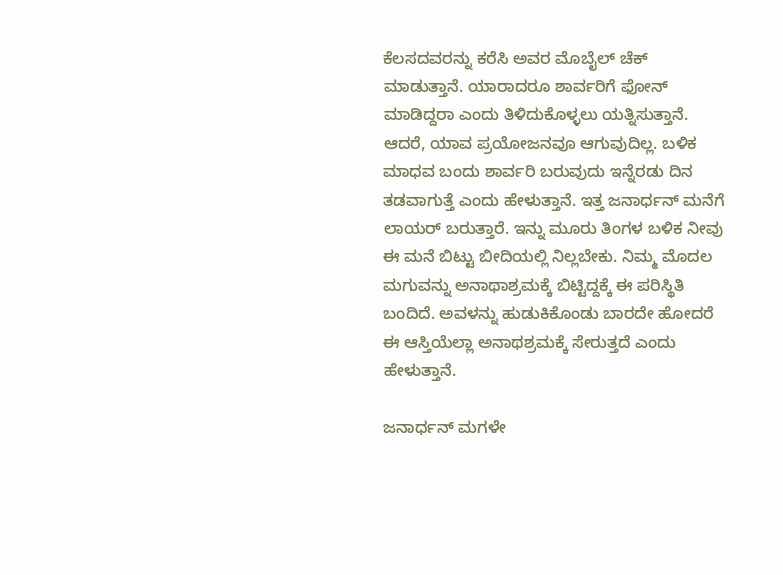ಕೆಲಸದವರನ್ನು ಕರೆಸಿ ಅವರ ಮೊಬೈಲ್ ಚೆಕ್ ಮಾಡುತ್ತಾನೆ. ಯಾರಾದರೂ ಶಾರ್ವರಿಗೆ ಫೋನ್ ಮಾಡಿದ್ದರಾ ಎಂದು ತಿಳಿದುಕೊಳ್ಳಲು ಯತ್ನಿಸುತ್ತಾನೆ. ಆದರೆ, ಯಾವ ಪ್ರಯೋಜನವೂ ಆಗುವುದಿಲ್ಲ. ಬಳಿಕ ಮಾಧವ ಬಂದು ಶಾರ್ವರಿ ಬರುವುದು ಇನ್ನೆರಡು ದಿನ ತಡವಾಗುತ್ತೆ ಎಂದು ಹೇಳುತ್ತಾನೆ. ಇತ್ತ ಜನಾರ್ಧನ್ ಮನೆಗೆ ಲಾಯರ್ ಬರುತ್ತಾರೆ. ಇನ್ನು ಮೂರು ತಿಂಗಳ ಬಳಿಕ ನೀವು ಈ ಮನೆ ಬಿಟ್ಟು ಬೀದಿಯಲ್ಲಿ ನಿಲ್ಲಬೇಕು. ನಿಮ್ಮ ಮೊದಲ ಮಗುವನ್ನು ಅನಾಥಾಶ್ರಮಕ್ಕೆ ಬಿಟ್ಟಿದ್ದಕ್ಕೆ ಈ ಪರಿಸ್ಥಿತಿ ಬಂದಿದೆ. ಅವಳನ್ನು ಹುಡುಕಿಕೊಂಡು ಬಾರದೇ ಹೋದರೆ ಈ ಆಸ್ತಿಯೆಲ್ಲಾ ಅನಾಥಶ್ರಮಕ್ಕೆ ಸೇರುತ್ತದೆ ಎಂದು ಹೇಳುತ್ತಾನೆ.

ಜನಾರ್ಧನ್ ಮಗಳೇ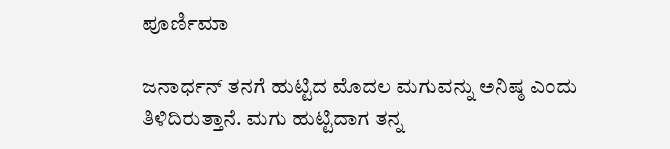ಪೂರ್ಣಿಮಾ

ಜನಾರ್ಧನ್ ತನಗೆ ಹುಟ್ಟಿದ ಮೊದಲ ಮಗುವನ್ನು ಅನಿಷ್ಠ ಎಂದು ತಿಳಿದಿರುತ್ತಾನೆ. ಮಗು ಹುಟ್ಟಿದಾಗ ತನ್ನ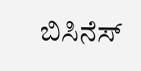ಬಿಸಿನೆಸ್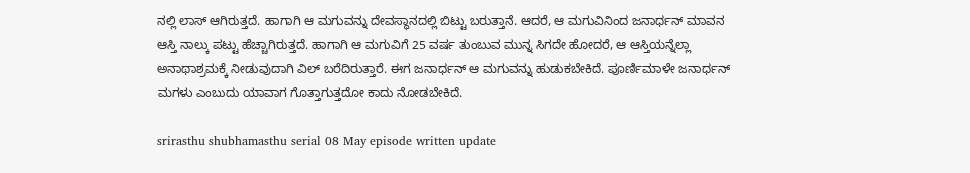ನಲ್ಲಿ ಲಾಸ್ ಆಗಿರುತ್ತದೆ. ಹಾಗಾಗಿ ಆ ಮಗುವನ್ನು ದೇವಸ್ಥಾನದಲ್ಲಿ ಬಿಟ್ಟು ಬರುತ್ತಾನೆ. ಆದರೆ, ಆ ಮಗುವಿನಿಂದ ಜನಾರ್ಧನ್ ಮಾವನ ಆಸ್ತಿ ನಾಲ್ಕು ಪಟ್ಟು ಹೆಚ್ಚಾಗಿರುತ್ತದೆ. ಹಾಗಾಗಿ ಆ ಮಗುವಿಗೆ 25 ವರ್ಷ ತುಂಬುವ ಮುನ್ನ ಸಿಗದೇ ಹೋದರೆ, ಆ ಆಸ್ತಿಯನ್ನೆಲ್ಲಾ ಅನಾಥಾಶ್ರಮಕ್ಕೆ ನೀಡುವುದಾಗಿ ವಿಲ್ ಬರೆದಿರುತ್ತಾರೆ. ಈಗ ಜನಾರ್ಧನ್ ಆ ಮಗುವನ್ನು ಹುಡುಕಬೇಕಿದೆ. ಪೂರ್ಣಿಮಾಳೇ ಜನಾರ್ಧನ್ ಮಗಳು ಎಂಬುದು ಯಾವಾಗ ಗೊತ್ತಾಗುತ್ತದೋ ಕಾದು ನೋಡಬೇಕಿದೆ.

srirasthu shubhamasthu serial 08 May episode written update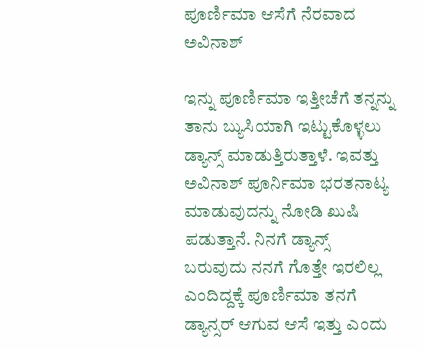ಪೂರ್ಣಿಮಾ ಆಸೆಗೆ ನೆರವಾದ ಅವಿನಾಶ್

ಇನ್ನು ಪೂರ್ಣಿಮಾ ಇತ್ತೀಚೆಗೆ ತನ್ನನ್ನು ತಾನು ಬ್ಯುಸಿಯಾಗಿ ಇಟ್ಟುಕೊಳ್ಳಲು ಡ್ಯಾನ್ಸ್ ಮಾಡುತ್ತಿರುತ್ತಾಳೆ. ಇವತ್ತು ಅವಿನಾಶ್ ಪೂರ್ನಿಮಾ ಭರತನಾಟ್ಯ ಮಾಡುವುದನ್ನು ನೋಡಿ ಖುಷಿ ಪಡುತ್ತಾನೆ. ನಿನಗೆ ಡ್ಯಾನ್ಸ್ ಬರುವುದು ನನಗೆ ಗೊತ್ತೇ ಇರಲಿಲ್ಲ ಎಂದಿದ್ದಕ್ಕೆ ಪೂರ್ಣಿಮಾ ತನಗೆ ಡ್ಯಾನ್ಸರ್ ಆಗುವ ಆಸೆ ಇತ್ತು ಎಂದು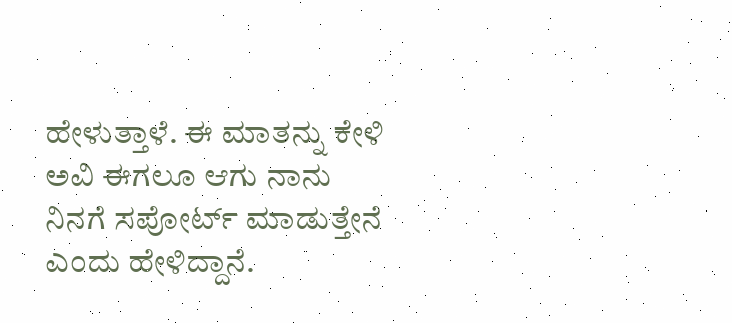ಹೇಳುತ್ತಾಳೆ. ಈ ಮಾತನ್ನು ಕೇಳಿ ಅವಿ ಈಗಲೂ ಆಗು ನಾನು ನಿನಗೆ ಸಪೋರ್ಟ್ ಮಾಡುತ್ತೇನೆ ಎಂದು ಹೇಳಿದ್ದಾನೆ.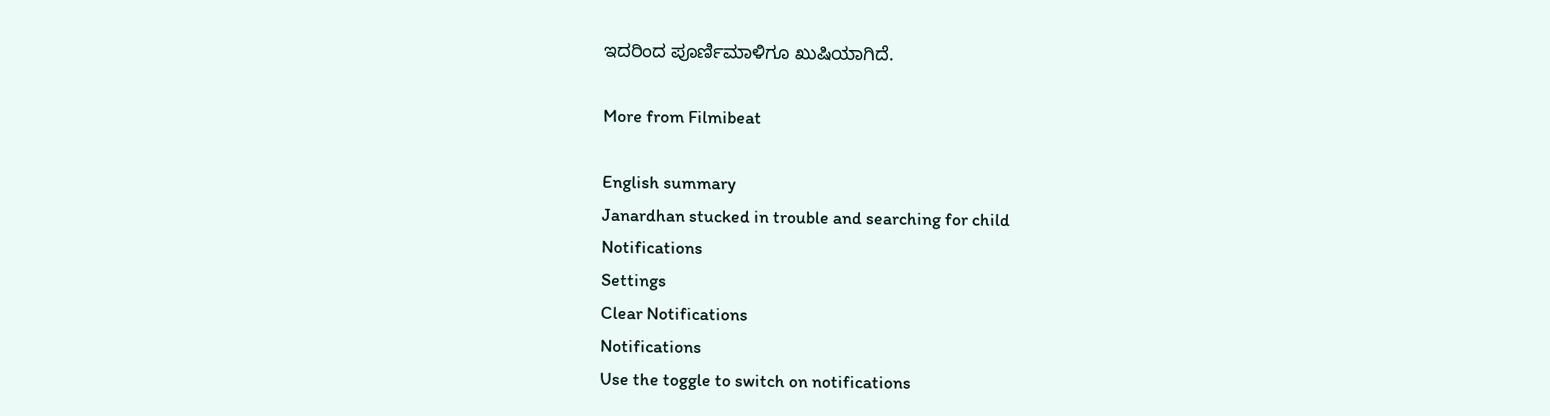ಇದರಿಂದ ಪೂರ್ಣಿಮಾಳಿಗೂ ಖುಷಿಯಾಗಿದೆ.

More from Filmibeat

English summary
Janardhan stucked in trouble and searching for child
Notifications
Settings
Clear Notifications
Notifications
Use the toggle to switch on notifications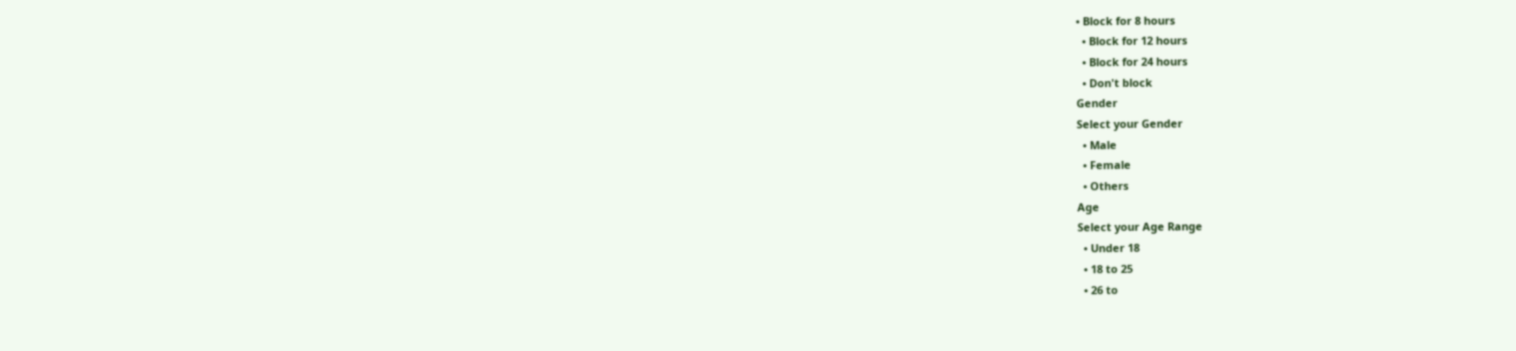• Block for 8 hours
  • Block for 12 hours
  • Block for 24 hours
  • Don't block
Gender
Select your Gender
  • Male
  • Female
  • Others
Age
Select your Age Range
  • Under 18
  • 18 to 25
  • 26 to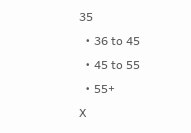35
  • 36 to 45
  • 45 to 55
  • 55+
X